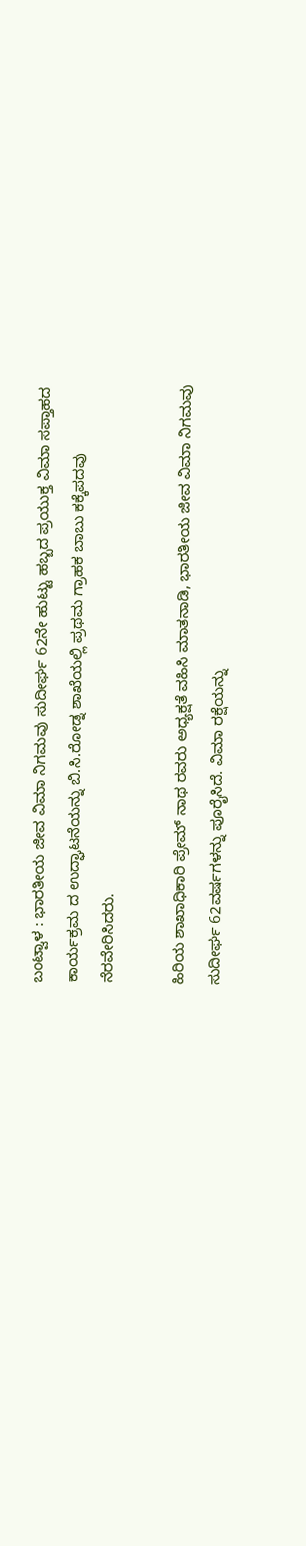ಬಂಟ್ವಾಳ : ಭಾರತೀಯ ಜೀವ ವಿಮಾ ನಿಗಮವು ಸುದೀರ್ಘ 62ನೇ ಹುಟ್ಟು ಹಬ್ಬದ ಪ್ರಯುಕ್ತ ವಿಮಾ ಸಪ್ತಾಹದ ಕಾರ್ಯಕ್ರಮ ದ ಉದ್ಘಾಟನೆಯನ್ನು ಬಿ.ಸಿ.ರೋಡ್ನ ಶಾಖೆಯಲ್ಲಿ ಪ್ರಥಮ ಗ್ರಾಹಕ ಬಾಬು ಕಕ್ಕೆಪದವು ನೆರವೇರಿಸಿದರು.

ಹಿರಿಯ ಶಾಖಾಧಿಕಾರಿ ಪ್ರೇಮ್ ನಾಥ ರವರು ಅಧ್ಯಕ್ಷತೆ ವಹಿಸಿ ಮಾತನಾಡಿ, ಭಾರತೀಯ ಜೀವ ವಿಮಾ ನಿಗಮವು ಸುದೀರ್ಘ 62ವರ್ಷಗಳನ್ನು ಪೂರೈಸಿದೆ. ವಿಮಾ ರಕ್ಷೆಯನ್ನು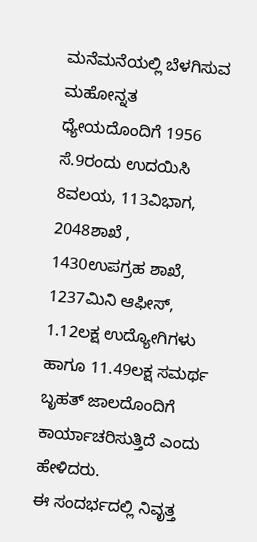ಮನೆಮನೆಯಲ್ಲಿ ಬೆಳಗಿಸುವ ಮಹೋನ್ನತ ಧ್ಯೇಯದೊಂದಿಗೆ 1956 ಸೆ.9ರಂದು ಉದಯಿಸಿ 8ವಲಯ, 113ವಿಭಾಗ, 2048ಶಾಖೆ , 1430ಉಪಗ್ರಹ ಶಾಖೆ, 1237ಮಿನಿ ಆಫೀಸ್, 1.12ಲಕ್ಷ ಉದ್ಯೋಗಿಗಳು ಹಾಗೂ 11.49ಲಕ್ಷ ಸಮರ್ಥ ಬೃಹತ್ ಜಾಲದೊಂದಿಗೆ ಕಾರ್ಯಾಚರಿಸುತ್ತಿದೆ ಎಂದು ಹೇಳಿದರು.
ಈ ಸಂದರ್ಭದಲ್ಲಿ ನಿವೃತ್ತ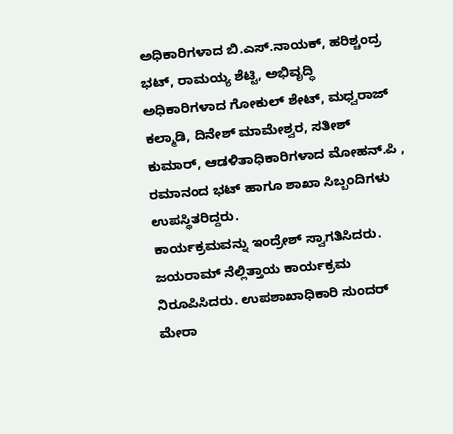ಅಧಿಕಾರಿಗಳಾದ ಬಿ.ಎಸ್.ನಾಯಕ್, ಹರಿಶ್ಚಂದ್ರ ಭಟ್, ರಾಮಯ್ಯ ಶೆಟ್ಟಿ, ಅಭಿವೃದ್ಧಿ ಅಧಿಕಾರಿಗಳಾದ ಗೋಕುಲ್ ಶೇಟ್, ಮಧ್ವರಾಜ್ ಕಲ್ಮಾಡಿ, ದಿನೇಶ್ ಮಾಮೇಶ್ವರ, ಸತೀಶ್ ಕುಮಾರ್, ಆಡಳಿತಾಧಿಕಾರಿಗಳಾದ ಮೋಹನ್.ಪಿ , ರಮಾನಂದ ಭಟ್ ಹಾಗೂ ಶಾಖಾ ಸಿಬ್ಬಂದಿಗಳು ಉಪಸ್ಥಿತರಿದ್ದರು.
ಕಾರ್ಯಕ್ರಮವನ್ನು ಇಂದ್ರೇಶ್ ಸ್ವಾಗತಿಸಿದರು. ಜಯರಾಮ್ ನೆಲ್ಲಿತ್ತಾಯ ಕಾರ್ಯಕ್ರಮ ನಿರೂಪಿಸಿದರು. ಉಪಶಾಖಾಧಿಕಾರಿ ಸುಂದರ್ ಮೇರಾ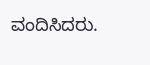ವಂದಿಸಿದರು.